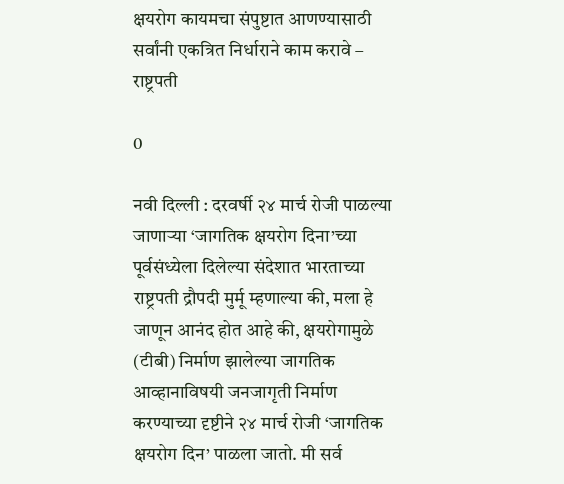क्षयरोग कायमचा संपुष्टात आणण्यासाठी सर्वांनी एकत्रित निर्धाराने काम करावे – राष्ट्रपती

0

नवी दिल्ली : दरवर्षी २४ मार्च रोजी पाळल्या जाणाऱ्या ‘जागतिक क्षयरोग दिना’च्या पूर्वसंध्येला दिलेल्या संदेशात भारताच्या राष्ट्रपती द्रौपदी मुर्मू म्हणाल्या की, मला हे जाणून आनंद होत आहे की, क्षयरोगामुळे (टीबी) निर्माण झालेल्या जागतिक आव्हानाविषयी जनजागृती निर्माण करण्याच्या दृष्टीने २४ मार्च रोजी ‘जागतिक क्षयरोग दिन’ पाळला जातो. मी सर्व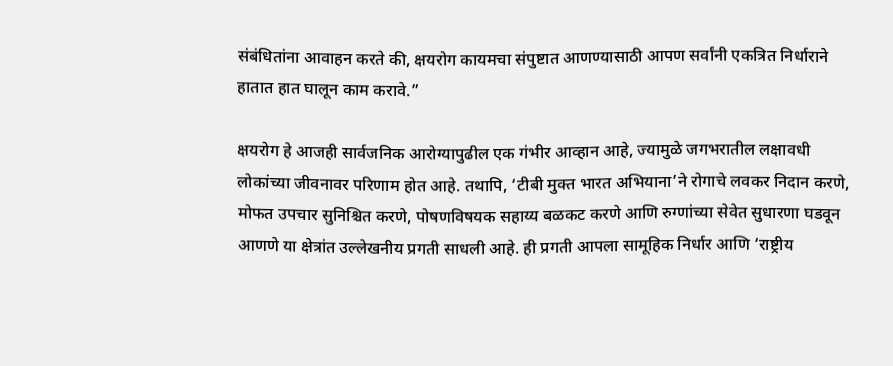संबंधितांना आवाहन करते की, क्षयरोग कायमचा संपुष्टात आणण्यासाठी आपण सर्वांनी एकत्रित निर्धाराने हातात हात घालून काम करावे.”

क्षयरोग हे आजही सार्वजनिक आरोग्यापुढील एक गंभीर आव्हान आहे, ज्यामुळे जगभरातील लक्षावधी लोकांच्या जीवनावर परिणाम होत आहे. तथापि, ‘टीबी मुक्त भारत अभियाना’ने रोगाचे लवकर निदान करणे, मोफत उपचार सुनिश्चित करणे, पोषणविषयक सहाय्य बळकट करणे आणि रुग्णांच्या सेवेत सुधारणा घडवून आणणे या क्षेत्रांत उल्लेखनीय प्रगती साधली आहे. ही प्रगती आपला सामूहिक निर्धार आणि ‘राष्ट्रीय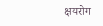क्षयरोग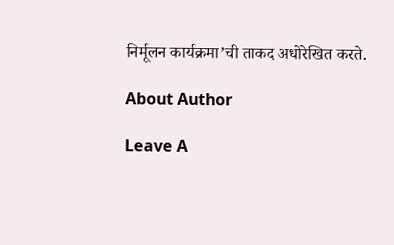निर्मूलन कार्यक्रमा’ची ताकद अधोरेखित करते.

About Author

Leave A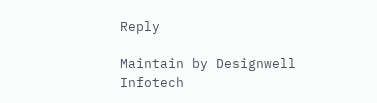Reply

Maintain by Designwell Infotech